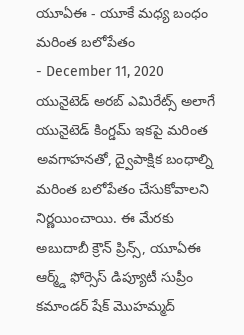యూఏఈ - యూకే మధ్య బంధం మరింత బలోపేతం
- December 11, 2020
యునైటెడ్ అరబ్ ఎమిరేట్స్ అలాగే యునైటెడ్ కింగ్డమ్ ఇకపై మరింత అవగాహనతో, ద్వైపాక్షిక బంధాల్ని మరింత బలోపేతం చేసుకోవాలని నిర్ణయించాయి. ఈ మేరకు అబుదాబీ క్రౌన్ ప్రిన్స్, యూఏఈ ఆర్మ్డ్ ఫోర్సెస్ డిప్యూటీ సుప్రీం కమాండర్ షేక్ మొహమ్మద్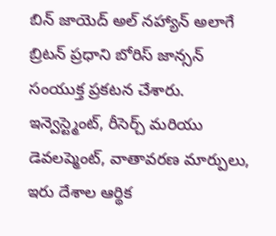బిన్ జాయెద్ అల్ నహ్యాన్ అలాగే బ్రిటన్ ప్రధాని బోరిస్ జాన్సన్ సంయుక్త ప్రకటన చేశారు. ఇన్వెస్ట్మెంట్, రీసెర్చ్ మరియు డెవలప్మెంట్, వాతావరణ మార్పులు, ఇరు దేశాల ఆర్థిక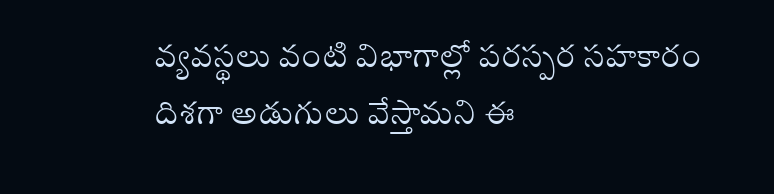వ్యవస్థలు వంటి విభాగాల్లో పరస్పర సహకారం దిశగా అడుగులు వేస్తామని ఈ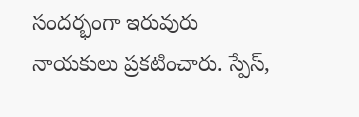సందర్భంగా ఇరువురు నాయకులు ప్రకటించారు. స్పేస్,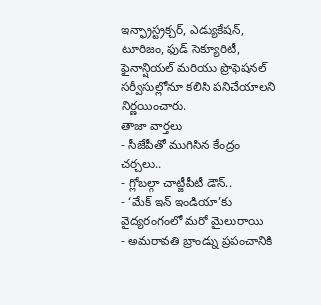ఇన్ఫ్రాస్ట్రక్చర్, ఎడ్యుకేషన్, టూరిజం, ఫుడ్ సెక్యూరిటీ, ఫైనాన్షియల్ మరియు ప్రొఫెషనల్ సర్వీసుల్లోనూ కలిసి పనిచేయాలని నిర్ణయించారు.
తాజా వార్తలు
- సీజేపీతో ముగిసిన కేంద్రం చర్చలు..
- గ్లోబల్గా చాట్జీపీటీ డౌన్..
- ‘మేక్ ఇన్ ఇండియా’కు వైద్యరంగంలో మరో మైలురాయి
- అమరావతి బ్రాండ్ను ప్రపంచానికి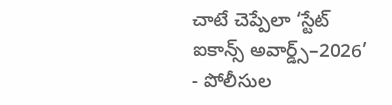చాటే చెప్పేలా ‘స్టేట్ ఐకాన్స్ అవార్డ్స్–2026’
- పోలీసుల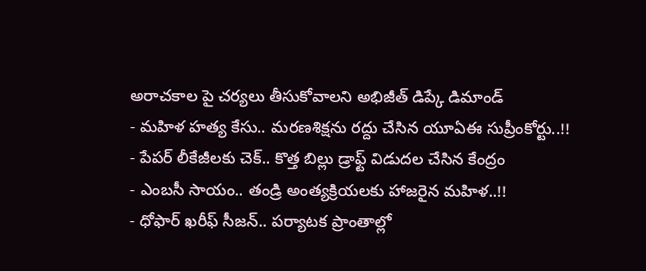అరాచకాల పై చర్యలు తీసుకోవాలని అభిజీత్ డిప్కే డిమాండ్
- మహిళ హత్య కేసు.. మరణశిక్షను రద్దు చేసిన యూఏఈ సుప్రీంకోర్టు..!!
- పేపర్ లీకేజీలకు చెక్.. కొత్త బిల్లు డ్రాఫ్ట్ విడుదల చేసిన కేంద్రం
- ఎంబసీ సాయం.. తండ్రి అంత్యక్రియలకు హాజరైన మహిళ..!!
- ధోఫార్ ఖరీఫ్ సీజన్.. పర్యాటక ప్రాంతాల్లో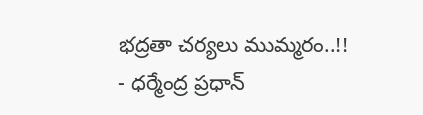భద్రతా చర్యలు ముమ్మరం..!!
- ధర్మేంద్ర ప్రధాన్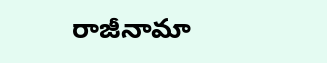రాజీనామా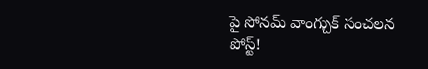పై సోనమ్ వాంగ్చుక్ సంచలన పోస్ట్!